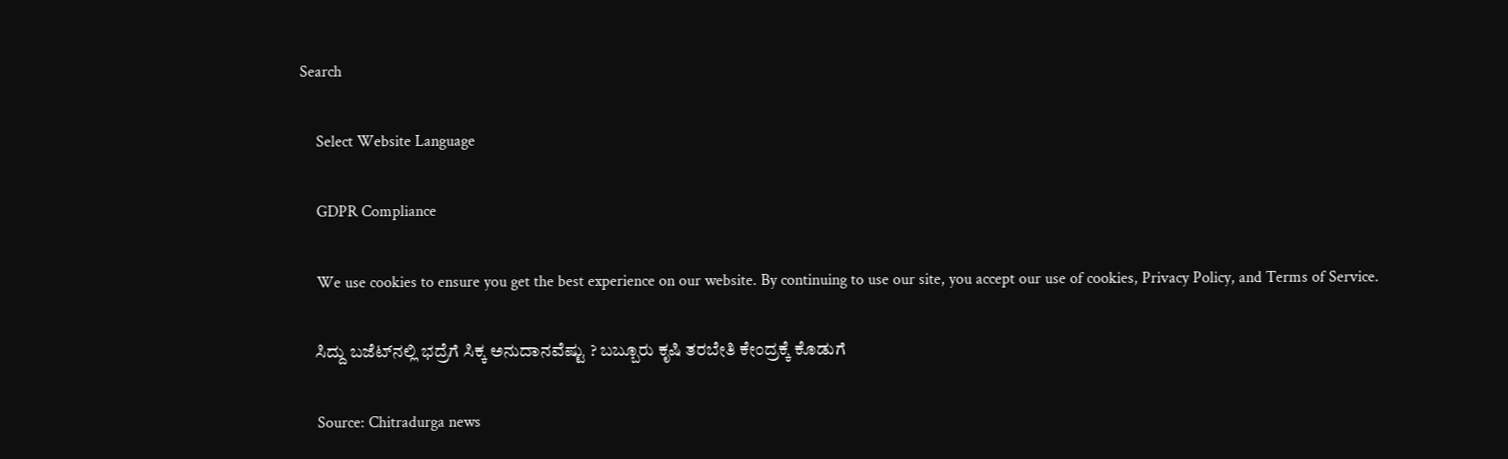Search

    Select Website Language

    GDPR Compliance

    We use cookies to ensure you get the best experience on our website. By continuing to use our site, you accept our use of cookies, Privacy Policy, and Terms of Service.

    ಸಿದ್ದು ಬಜೆಟ್‌ನಲ್ಲಿ ಭದ್ರೆಗೆ ಸಿಕ್ಕ ಅನುದಾನವೆಷ್ಟು ? ಬಬ್ಬೂರು ಕೃಷಿ ತರಬೇತಿ ಕೇಂದ್ರಕ್ಕೆ ಕೊಡುಗೆ

    Source: Chitradurga news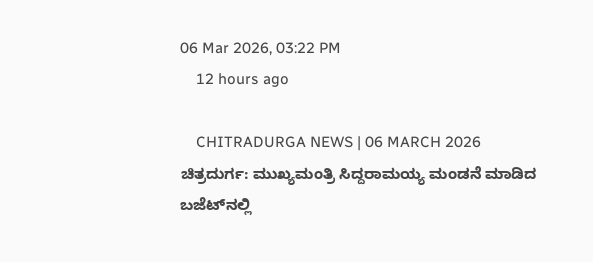06 Mar 2026, 03:22 PM
    12 hours ago

    CHITRADURGA NEWS | 06 MARCH 2026 ಚಿತ್ರದುರ್ಗ: ಮುಖ್ಯಮಂತ್ರಿ ಸಿದ್ದರಾಮಯ್ಯ ಮಂಡನೆ ಮಾಡಿದ ಬಜೆಟ್‌ನಲ್ಲಿ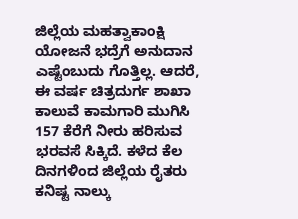ಜಿಲ್ಲೆಯ ಮಹತ್ವಾಕಾಂಕ್ಷಿ ಯೋಜನೆ ಭದ್ರೆಗೆ ಅನುದಾನ ಎಷ್ಟೆಂಬುದು ಗೊತ್ತಿಲ್ಲ. ಆದರೆ, ಈ ವರ್ಷ ಚಿತ್ರದುರ್ಗ ಶಾಖಾ ಕಾಲುವೆ ಕಾಮಗಾರಿ ಮುಗಿಸಿ 157 ಕೆರೆಗೆ ನೀರು ಹರಿಸುವ ಭರವಸೆ ಸಿಕ್ಕಿದೆ. ಕಳೆದ ಕೆಲ ದಿನಗಳಿಂದ ಜಿಲ್ಲೆಯ ರೈತರು ಕನಿಷ್ಟ ನಾಲ್ಕು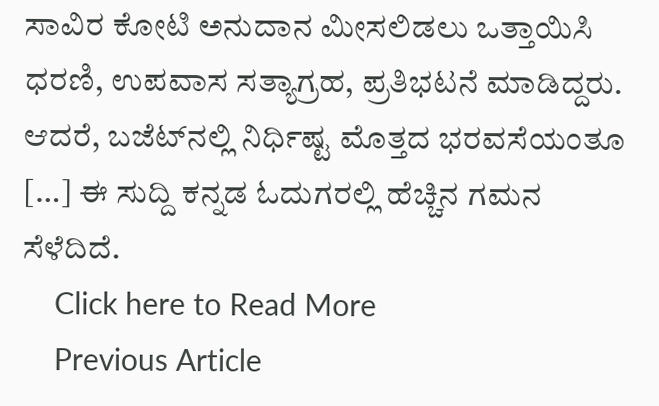ಸಾವಿರ ಕೋಟಿ ಅನುದಾನ ಮೀಸಲಿಡಲು ಒತ್ತಾಯಿಸಿ ಧರಣಿ, ಉಪವಾಸ ಸತ್ಯಾಗ್ರಹ, ಪ್ರತಿಭಟನೆ ಮಾಡಿದ್ದರು. ಆದರೆ, ಬಜೆಟ್‌ನಲ್ಲಿ ನಿರ್ಧಿಷ್ಟ ಮೊತ್ತದ ಭರವಸೆಯಂತೂ […] ಈ ಸುದ್ದಿ ಕನ್ನಡ ಓದುಗರಲ್ಲಿ ಹೆಚ್ಚಿನ ಗಮನ ಸೆಳೆದಿದೆ.
    Click here to Read More
    Previous Article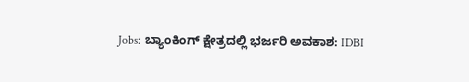Jobs: ಬ್ಯಾಂಕಿಂಗ್ ಕ್ಷೇತ್ರದಲ್ಲಿ ಭರ್ಜರಿ ಅವಕಾಶ: IDBI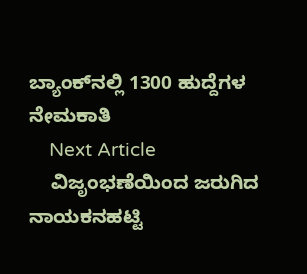ಬ್ಯಾಂಕ್‌ನಲ್ಲಿ 1300 ಹುದ್ದೆಗಳ ನೇಮಕಾತಿ
    Next Article
    ವಿಜೃಂಭಣೆಯಿಂದ ಜರುಗಿದ ನಾಯಕನಹಟ್ಟಿ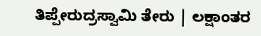ತಿಪ್ಪೇರುದ್ರಸ್ವಾಮಿ ತೇರು | ಲಕ್ಷಾಂತರ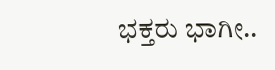ಭಕ್ತರು ಭಾಗೀ..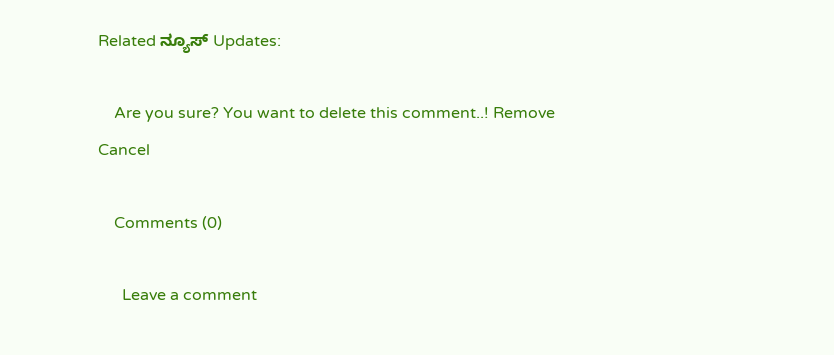Related ನ್ಯೂಸ್ Updates:

    Are you sure? You want to delete this comment..! Remove Cancel

    Comments (0)

      Leave a comment